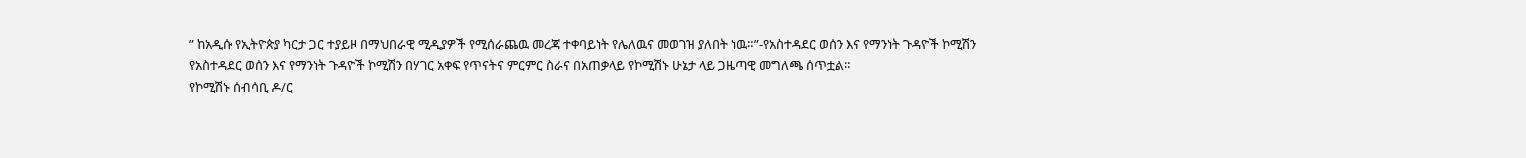” ከአዲሱ የኢትዮጵያ ካርታ ጋር ተያይዞ በማህበራዊ ሚዲያዎች የሚሰራጨዉ መረጃ ተቀባይነት የሌለዉና መወገዝ ያለበት ነዉ።”-የአስተዳደር ወሰን እና የማንነት ጉዳዮች ኮሚሽን
የአስተዳደር ወሰን እና የማንነት ጉዳዮች ኮሚሽን በሃገር አቀፍ የጥናትና ምርምር ስራና በአጠቃላይ የኮሚሽኑ ሁኔታ ላይ ጋዜጣዊ መግለጫ ሰጥቷል።
የኮሚሽኑ ሰብሳቢ ዶ/ር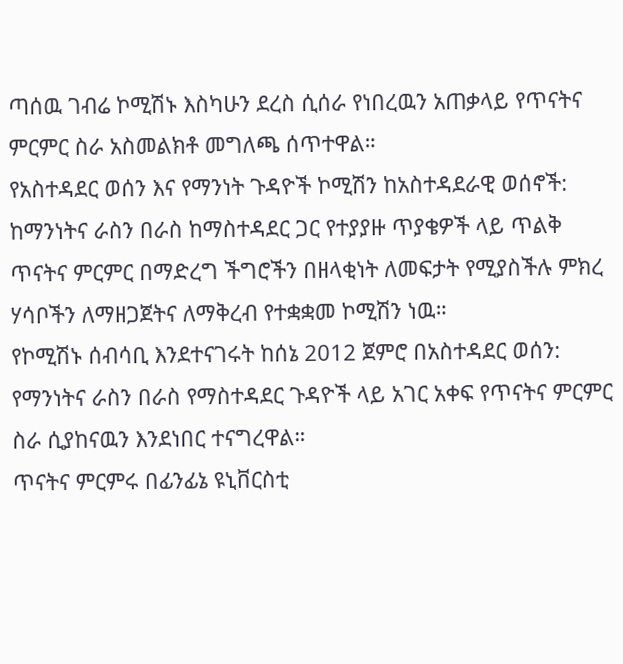ጣሰዉ ገብሬ ኮሚሽኑ እስካሁን ደረስ ሲሰራ የነበረዉን አጠቃላይ የጥናትና ምርምር ስራ አስመልክቶ መግለጫ ሰጥተዋል።
የአስተዳደር ወሰን እና የማንነት ጉዳዮች ኮሚሽን ከአስተዳደራዊ ወሰኖች: ከማንነትና ራስን በራስ ከማስተዳደር ጋር የተያያዙ ጥያቄዎች ላይ ጥልቅ ጥናትና ምርምር በማድረግ ችግሮችን በዘላቂነት ለመፍታት የሚያስችሉ ምክረ ሃሳቦችን ለማዘጋጀትና ለማቅረብ የተቋቋመ ኮሚሽን ነዉ።
የኮሚሽኑ ሰብሳቢ እንደተናገሩት ከሰኔ 2012 ጀምሮ በአስተዳደር ወሰን: የማንነትና ራስን በራስ የማስተዳደር ጉዳዮች ላይ አገር አቀፍ የጥናትና ምርምር ስራ ሲያከናዉን እንደነበር ተናግረዋል።
ጥናትና ምርምሩ በፊንፊኔ ዩኒቨርስቲ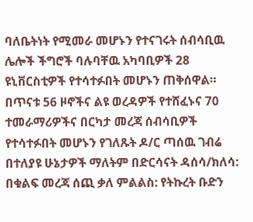ባለቤትነት የሚመራ መሆኑን የተናገሩት ሰብሳቢዉ ሌሎች ችግሮች ባሉባቸዉ አካባቢዎች 28 ዩኒቨርስቲዎች የተሳተፉበት መሆኑን ጠቅሰዋል።
በጥናቱ 56 ዞኖችና ልዩ ወረዳዎች የተሸፈኑና 70 ተመራማሪዎችና በርካታ መረጃ ሰብሳቢዎች የተሳተፉበት መሆኑን የገለጹት ዶ/ር ጣሰዉ ገብሬ በተለያዩ ሁኔታዎች ማለትም በድርሳናት ዳሰሳ/ክለሳ: በቁልፍ መረጃ ሰጪ ቃለ ምልልስ: የትኩረት ቡድን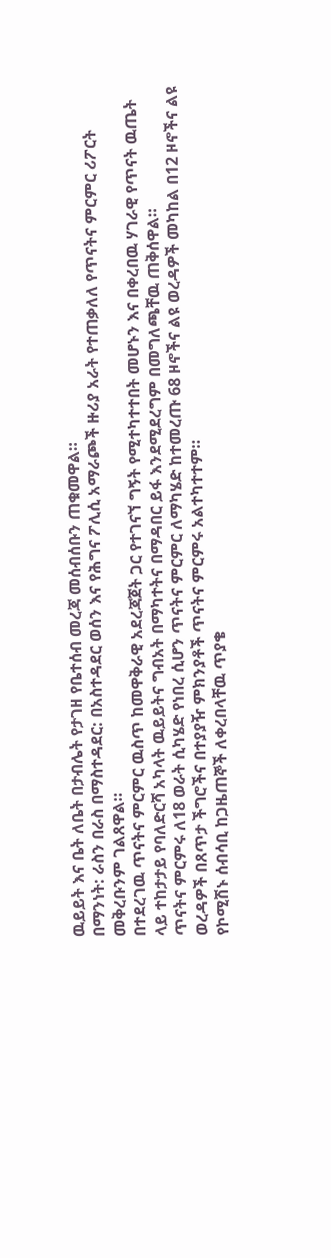ዉይይት እና ቤት ለቤት በታብሌት የታገዘ የቤተሰብ መረጃ መሰብሰቡን ጠቁመዋል።
በማንነት: ራስን በራስ በማስተዳደር: በአስተዳደር ወሰን እና የሕግና ፖሊሲ አማራጮች ዙሪያ አራት የተጠቃለለ የጥናትና ምርምር ሪፖርት መቅረቡንም ገልጸዋል።
በተደረገዉ ጥናትና ምርምር ዉስጥ ከመዋቅራዊ አደረጃጀት ጋር የተገናኘ ግኝት የሚተካተተበት መሆኑን እና በቀረበዉ ሃገራዊ የጥናት ዉጤት ላይ ተከታታይ የባለድርሻ አካላት ዉይይትና ግብአት በማካተትና በማዳበር ይፋ እንደሚደረግም በመግለጫቸዉ ጠቅሰዋል።
ጥናትና ምርምሩ ለ18 ወራት ሲካሄድ የነበረ ሲሆን ጥናትና ምርምር ለማካሄድ ከተመረጡ 68 ዞኖችና ልዩ ወረዳዎች መካከል በ12 ዞኖችና ልዩ ወረዳዎች በጸጥታ ችግሮችና በተያያዥ ምክንያቶች ጥናትና ምርምሩ አልተካተተም።
የኮሚሽኑ ሰብሳቢ ከጋዜጠኞች ለቀረበላቸዉ ጥያቄ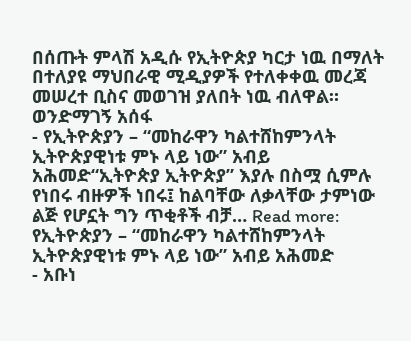በሰጡት ምላሽ አዲሱ የኢትዮጵያ ካርታ ነዉ በማለት በተለያዩ ማህበራዊ ሚዲያዎች የተለቀቀዉ መረጃ መሠረተ ቢስና መወገዝ ያለበት ነዉ ብለዋል።
ወንድማገኝ አሰፋ
- የኢትዮጵያን – “መከራዋን ካልተሸከምንላት ኢትዮጵያዊነቱ ምኑ ላይ ነው” አብይ አሕመድ“ኢትዮጵያ ኢትዮጵያ” እያሉ በስሟ ሲምሉ የነበሩ ብዙዎች ነበሩ፤ ከልባቸው ለቃላቸው ታምነው ልጅ የሆኗት ግን ጥቂቶች ብቻ… Read more: የኢትዮጵያን – “መከራዋን ካልተሸከምንላት ኢትዮጵያዊነቱ ምኑ ላይ ነው” አብይ አሕመድ
- አቡነ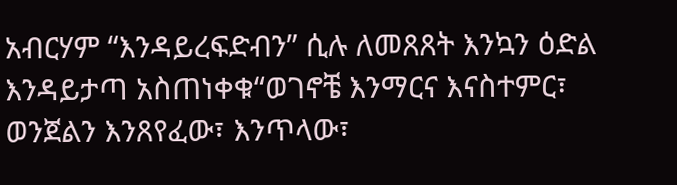አብርሃም “እንዳይረፍድብን” ሲሉ ለመጸጸት እንኳን ዕድል እንዳይታጣ አስጠነቀቁ“ወገኖቼ እንማርና እናስተምር፣ ወንጀልን እንጸየፈው፣ እንጥላው፣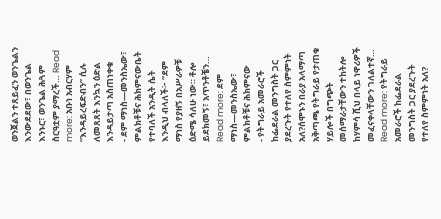ወንጀልን ተጸይፈን ወንጌልን እንውደደው፣ በወንጌል እንኑር፣ ወንጌል ሕጓም ስርዓቷም ያማረች… Read more: አቡነ አብርሃም “እንዳይረፍድብን” ሲሉ ለመጸጸት እንኳን ዕድል እንዳይታጣ አስጠነቀቁ
- ደም ማነስ—መንስኤው፣ ምልክቶቹና ሕክምናውቤት የተባለች አንዲት ሴት እንዲህ ብላለች፦ “ደም ማነስ የያዘኝ በአሥራዎቹ ዕድሜ ሳለሁ ነው። ቶሎ ይደክመኝ፣ አጥንቶቼን… Read more: ደም ማነስ—መንስኤው፣ ምልክቶቹና ሕክምናው
- የትግራይ አመራሮች ከፌደራል መንግስት ጋር ያደረጉት የተለየ ስምምነት አለ?ሰሞኑን በራያ አላማጣ አቅጣጫ የትግራይ የታጠቁ ሃይሎች በግጭት መሰማራታቸውን ተከትሎ ከሃምሳ ሺህ በላይ ነዋሪዎች መፈናቀላቸውን ገለልተኛ… Read more: የትግራይ አመራሮች ከፌደራል መንግስት ጋር ያደረጉት የተለየ ስምምነት አለ?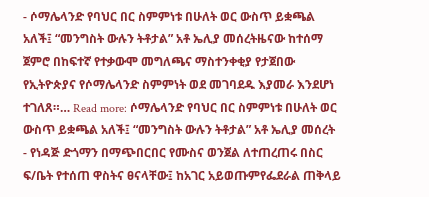- ሶማሌላንድ የባህር በር ስምምነቱ በሁለት ወር ውስጥ ይቋጫል አለች፤ “መንግስት ውሉን ትቶታል” አቶ ኤሊያ መሰረትዜናው ከተሰማ ጀምሮ በከፍተኛ የተቃውሞ መግለጫና ማስተንቀቂያ የታጀበው የኢትዮጵያና የሶማሌላንድ ስምምነት ወደ መገባደዱ እያመራ እንደሆነ ተገለጸ።… Read more: ሶማሌላንድ የባህር በር ስምምነቱ በሁለት ወር ውስጥ ይቋጫል አለች፤ “መንግስት ውሉን ትቶታል” አቶ ኤሊያ መሰረት
- የነዳጅ ድጎማን በማጭበርበር የሙስና ወንጀል ለተጠረጠሩ በስር ፍ/ቤት የተሰጠ ዋስትና ፀናላቸው፤ ከአገር አይወጡምየፌደራል ጠቅላይ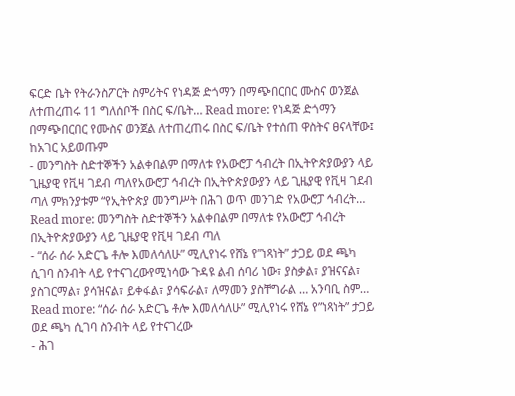ፍርድ ቤት የትራንስፖርት ስምሪትና የነዳጅ ድጎማን በማጭበርበር ሙስና ወንጀል ለተጠረጠሩ 11 ግለሰቦች በስር ፍ/ቤት… Read more: የነዳጅ ድጎማን በማጭበርበር የሙስና ወንጀል ለተጠረጠሩ በስር ፍ/ቤት የተሰጠ ዋስትና ፀናላቸው፤ ከአገር አይወጡም
- መንግስት ስድተኞችን አልቀበልም በማለቱ የአውሮፓ ኅብረት በኢትዮጵያውያን ላይ ጊዜያዊ የቪዛ ገደብ ጣለየአውሮፓ ኅብረት በኢትዮጵያውያን ላይ ጊዜያዊ የቪዛ ገደብ ጣለ ምክንያቱም “የኢትዮጵያ መንግሥት በሕገ ወጥ መንገድ የአውሮፓ ኅብረት… Read more: መንግስት ስድተኞችን አልቀበልም በማለቱ የአውሮፓ ኅብረት በኢትዮጵያውያን ላይ ጊዜያዊ የቪዛ ገደብ ጣለ
- “ሰራ ሰራ አድርጌ ቶሎ እመለሳለሁ” ሚሊየነሩ የሸኔ የ”ነጻነት” ታጋይ ወደ ጫካ ሲገባ ስንብት ላይ የተናገረውየሚነሳው ጉዳዩ ልብ ሰባሪ ነው፣ ያስቃል፣ ያዝናናል፣ ያስገርማል፣ ያሳዝናል፣ ይቀፋል፣ ያሳፍራል፣ ለማመን ያስቸግራል … አንባቢ ስም… Read more: “ሰራ ሰራ አድርጌ ቶሎ እመለሳለሁ” ሚሊየነሩ የሸኔ የ”ነጻነት” ታጋይ ወደ ጫካ ሲገባ ስንብት ላይ የተናገረው
- ሕገ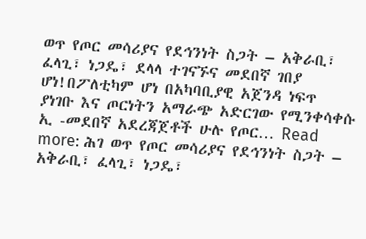ወጥ የጦር መሳሪያና የደኅንነት ስጋት – አቅራቢ፣ ፈላጊ፣ ነጋዴ፣ ደላላ ተገናኙና መደበኛ ገበያ ሆነ!በፖለቲካም ሆነ በአካባቢያዊ አጀንዳ ነፍጥ ያነገቡ እና ጦርነትን አማራጭ አድርገው የሚንቀሳቀሱ ኢ -መደበኛ አደረጃጀቶች ሁሉ የጦር… Read more: ሕገ ወጥ የጦር መሳሪያና የደኅንነት ስጋት – አቅራቢ፣ ፈላጊ፣ ነጋዴ፣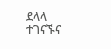ደላላ ተገናኙና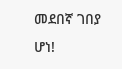መደበኛ ገበያ ሆነ!